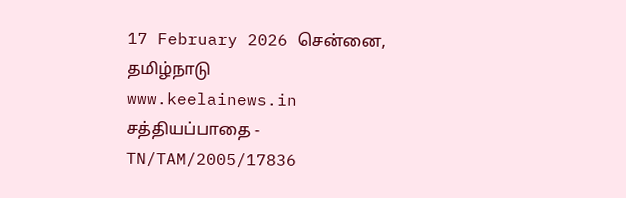17 February 2026 சென்னை, தமிழ்நாடு
www.keelainews.in
சத்தியப்பாதை - TN/TAM/2005/17836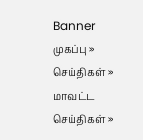Banner
முகப்பு » செய்திகள் » மாவட்ட செய்திகள் »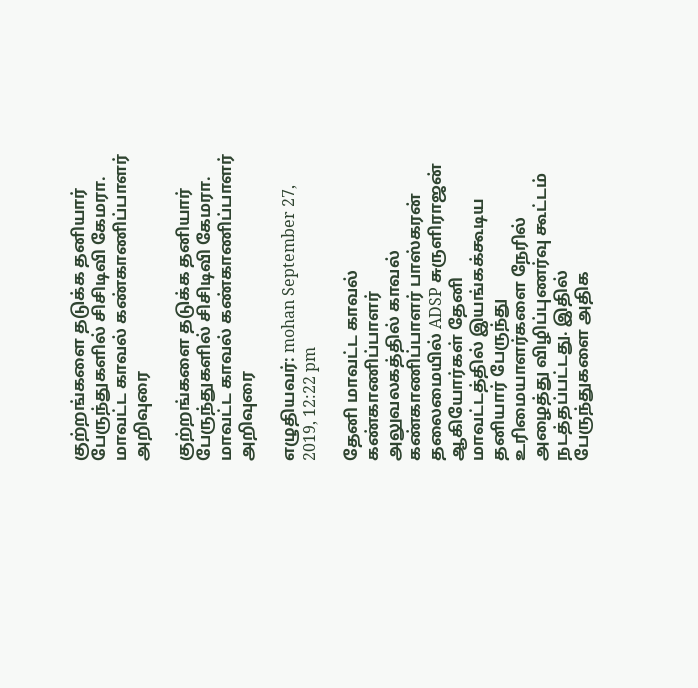குற்றங்களை தடுக்க தனியார் பேருந்துகளில் சிசிடிவி கேமரா. மாவட்ட காவல் கண்காணிப்பாளர் அறிவுரை

குற்றங்களை தடுக்க தனியார் பேருந்துகளில் சிசிடிவி கேமரா. மாவட்ட காவல் கண்காணிப்பாளர் அறிவுரை

எழுதியவர்: mohan September 27, 2019, 12:22 pm

தேனி மாவட்ட காவல் கண்காணிப்பாளர் அலுவலகத்தில் காவல் கண்காணிப்பாளர் பாஸ்கரன்  தலைமையில் ADSP சுருளிராஜன் ஆகியோர்கள் தேனி மாவட்டத்தில் இயங்கக்கூடிய தனியார் பேருந்து உரிமையாளர்களை நேரில் அழைத்து விழிப்புணர்வு கூட்டம் நடத்தப்பட்டது. இதில் பேருந்துகளை அதிக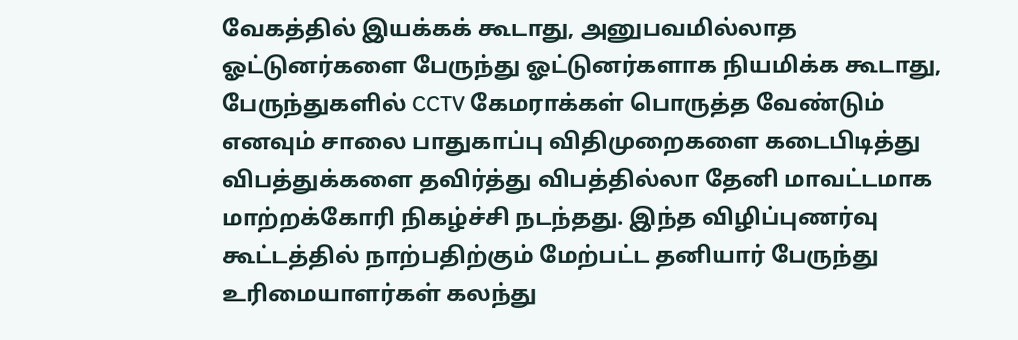வேகத்தில் இயக்கக் கூடாது, அனுபவமில்லாத ஓட்டுனர்களை பேருந்து ஓட்டுனர்களாக நியமிக்க கூடாது, பேருந்துகளில் CCTV கேமராக்கள் பொருத்த வேண்டும் எனவும் சாலை பாதுகாப்பு விதிமுறைகளை கடைபிடித்து விபத்துக்களை தவிர்த்து விபத்தில்லா தேனி மாவட்டமாக மாற்றக்கோரி நிகழ்ச்சி நடந்தது. இந்த விழிப்புணர்வு கூட்டத்தில் நாற்பதிற்கும் மேற்பட்ட தனியார் பேருந்து உரிமையாளர்கள் கலந்து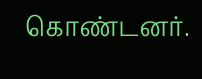கொண்டனர்.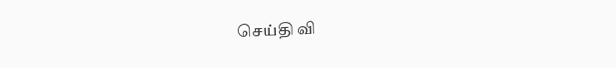செய்தி வி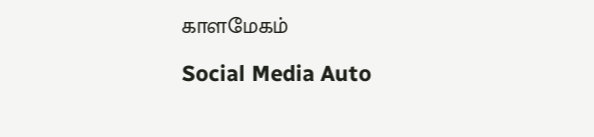காளமேகம்

Social Media Auto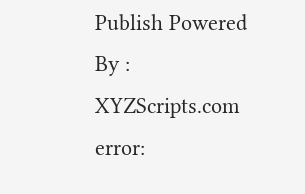Publish Powered By : XYZScripts.com
error: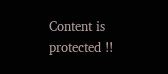Content is protected !!